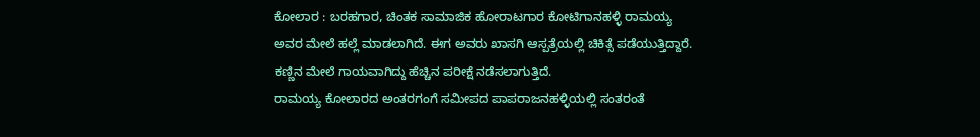ಕೋಲಾರ : ಬರಹಗಾರ, ಚಿಂತಕ ಸಾಮಾಜಿಕ ಹೋರಾಟಗಾರ ಕೋಟಿಗಾನಹಳ್ಳಿ ರಾಮಯ್ಯ ಅವರ ಮೇಲೆ ಹಲ್ಲೆ ಮಾಡಲಾಗಿದೆ. ಈಗ ಅವರು ಖಾಸಗಿ ಆಸ್ಪತ್ರೆಯಲ್ಲಿ ಚಿಕಿತ್ಸೆ ಪಡೆಯುತ್ತಿದ್ದಾರೆ. ಕಣ್ಣಿನ ಮೇಲೆ ಗಾಯವಾಗಿದ್ದು ಹೆಚ್ಚಿನ ಪರೀಕ್ಷೆ ನಡೆಸಲಾಗುತ್ತಿದೆ.
ರಾಮಯ್ಯ ಕೋಲಾರದ ಅಂತರಗಂಗೆ ಸಮೀಪದ ಪಾಪರಾಜನಹಳ್ಳಿಯಲ್ಲಿ ಸಂತರಂತೆ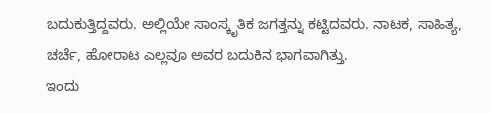ಬದುಕುತ್ತಿದ್ದವರು. ಅಲ್ಲಿಯೇ ಸಾಂಸ್ಕೃತಿಕ ಜಗತ್ತನ್ನು ಕಟ್ಟಿದವರು. ನಾಟಕ, ಸಾಹಿತ್ಯ, ಚರ್ಚೆ, ಹೋರಾಟ ಎಲ್ಲವೂ ಅವರ ಬದುಕಿನ ಭಾಗವಾಗಿತ್ತು.
ಇಂದು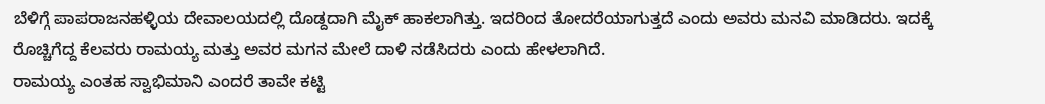ಬೆಳಿಗ್ಗೆ ಪಾಪರಾಜನಹಳ್ಳಿಯ ದೇವಾಲಯದಲ್ಲಿ ದೊಡ್ದದಾಗಿ ಮೈಕ್ ಹಾಕಲಾಗಿತ್ತು. ಇದರಿಂದ ತೋದರೆಯಾಗುತ್ತದೆ ಎಂದು ಅವರು ಮನವಿ ಮಾಡಿದರು. ಇದಕ್ಕೆ ರೊಚ್ಚಿಗೆದ್ದ ಕೆಲವರು ರಾಮಯ್ಯ ಮತ್ತು ಅವರ ಮಗನ ಮೇಲೆ ದಾಳಿ ನಡೆಸಿದರು ಎಂದು ಹೇಳಲಾಗಿದೆ.
ರಾಮಯ್ಯ ಎಂತಹ ಸ್ವಾಭಿಮಾನಿ ಎಂದರೆ ತಾವೇ ಕಟ್ಟಿ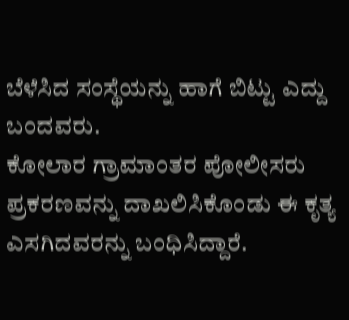ಬೆಳೆಸಿದ ಸಂಸ್ಥೆಯನ್ನು ಹಾಗೆ ಬಿಟ್ಟು ಎದ್ದು ಬಂದವರು.
ಕೋಲಾರ ಗ್ರಾಮಾಂತರ ಪೋಲೀಸರು ಪ್ರಕರಣವನ್ನು ದಾಖಲಿಸಿಕೊಂಡು ಈ ಕೃತ್ಯ ಎಸಗಿದವರನ್ನು ಬಂಧಿಸಿದ್ದಾರೆ.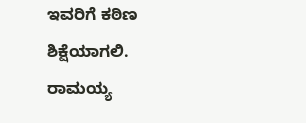ಇವರಿಗೆ ಕಠಿಣ ಶಿಕ್ಷೆಯಾಗಲಿ. ರಾಮಯ್ಯ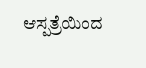ಆಸ್ಪತ್ರೆಯಿಂದ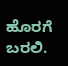ಹೊರಗೆ ಬರಲಿ.